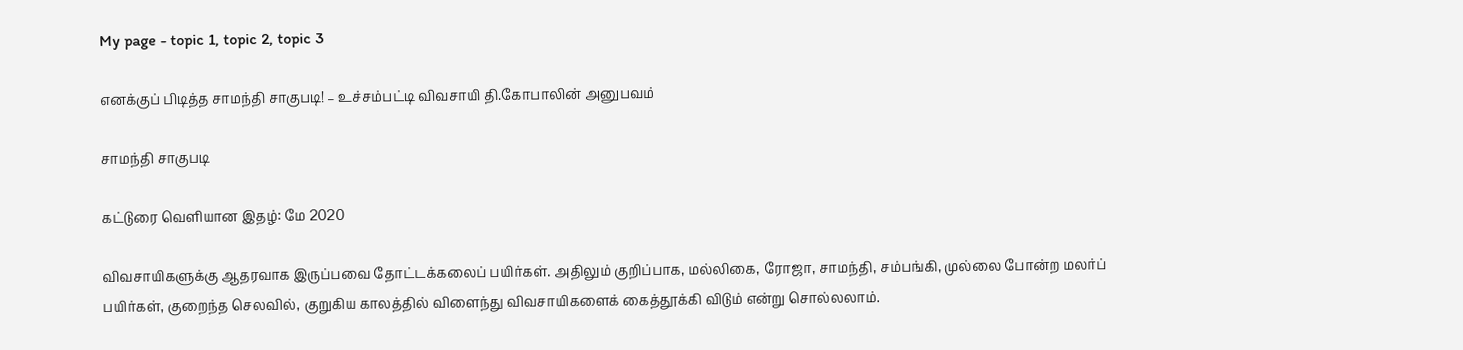My page - topic 1, topic 2, topic 3

எனக்குப் பிடித்த சாமந்தி சாகுபடி! – உச்சம்பட்டி விவசாயி தி.கோபாலின் அனுபவம்

சாமந்தி சாகுபடி

கட்டுரை வெளியான இதழ்: மே 2020

விவசாயிகளுக்கு ஆதரவாக இருப்பவை தோட்டக்கலைப் பயிர்கள். அதிலும் குறிப்பாக, மல்லிகை, ரோஜா, சாமந்தி, சம்பங்கி, முல்லை போன்ற மலர்ப் பயிர்கள், குறைந்த செலவில், குறுகிய காலத்தில் விளைந்து விவசாயிகளைக் கைத்தூக்கி விடும் என்று சொல்லலாம்.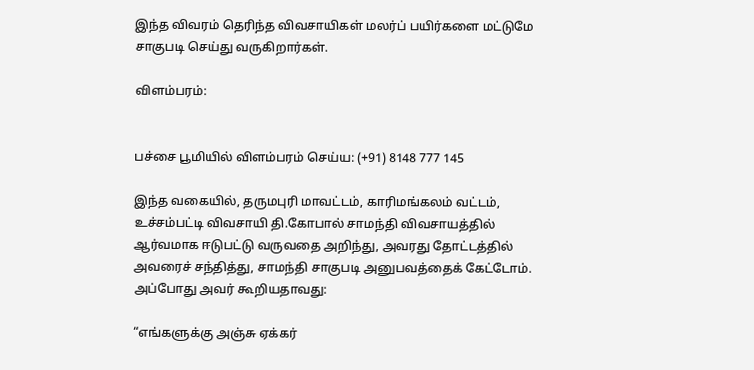இந்த விவரம் தெரிந்த விவசாயிகள் மலர்ப் பயிர்களை மட்டுமே சாகுபடி செய்து வருகிறார்கள்.

விளம்பரம்:


பச்சை பூமியில் விளம்பரம் செய்ய: (+91) 8148 777 145

இந்த வகையில், தருமபுரி மாவட்டம், காரிமங்கலம் வட்டம், உச்சம்பட்டி விவசாயி தி.கோபால் சாமந்தி விவசாயத்தில் ஆர்வமாக ஈடுபட்டு வருவதை அறிந்து, அவரது தோட்டத்தில் அவரைச் சந்தித்து, சாமந்தி சாகுபடி அனுபவத்தைக் கேட்டோம். அப்போது அவர் கூறியதாவது:

“எங்களுக்கு அஞ்சு ஏக்கர்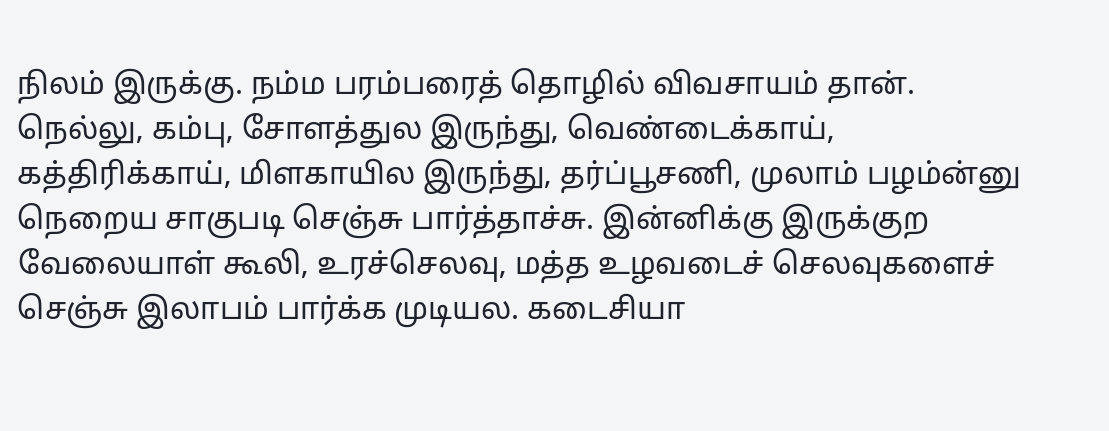நிலம் இருக்கு. நம்ம பரம்பரைத் தொழில் விவசாயம் தான். நெல்லு, கம்பு, சோளத்துல இருந்து, வெண்டைக்காய், கத்திரிக்காய், மிளகாயில இருந்து, தர்ப்பூசணி, முலாம் பழம்ன்னு நெறைய சாகுபடி செஞ்சு பார்த்தாச்சு. இன்னிக்கு இருக்குற வேலையாள் கூலி, உரச்செலவு, மத்த உழவடைச் செலவுகளைச் செஞ்சு இலாபம் பார்க்க முடியல. கடைசியா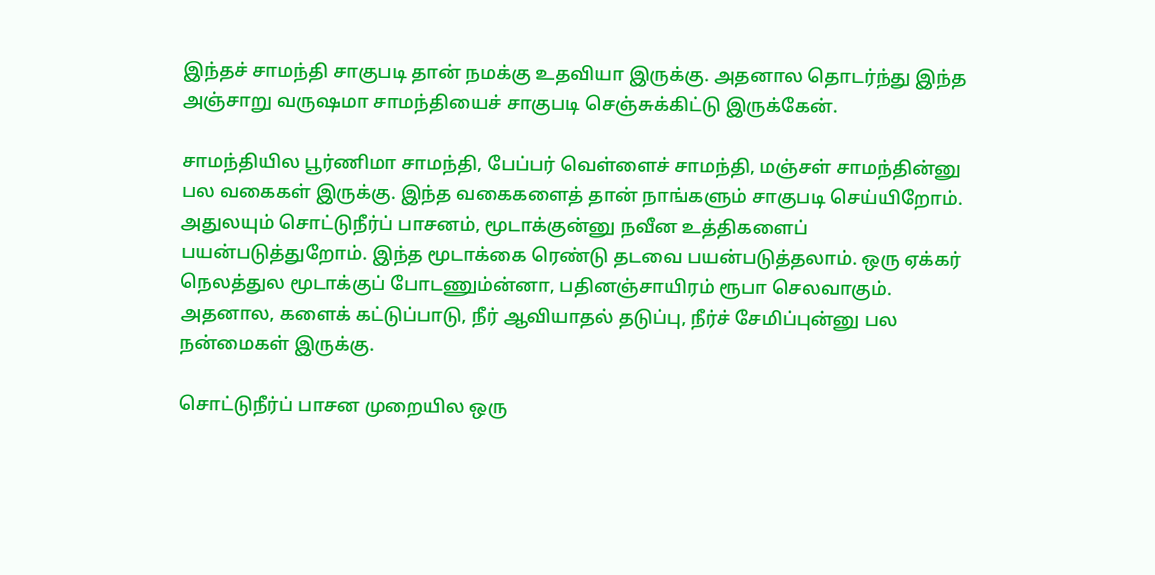இந்தச் சாமந்தி சாகுபடி தான் நமக்கு உதவியா இருக்கு. அதனால தொடர்ந்து இந்த அஞ்சாறு வருஷமா சாமந்தியைச் சாகுபடி செஞ்சுக்கிட்டு இருக்கேன்.

சாமந்தியில பூர்ணிமா சாமந்தி, பேப்பர் வெள்ளைச் சாமந்தி, மஞ்சள் சாமந்தின்னு பல வகைகள் இருக்கு. இந்த வகைகளைத் தான் நாங்களும் சாகுபடி செய்யிறோம். அதுலயும் சொட்டுநீர்ப் பாசனம், மூடாக்குன்னு நவீன உத்திகளைப் பயன்படுத்துறோம். இந்த மூடாக்கை ரெண்டு தடவை பயன்படுத்தலாம். ஒரு ஏக்கர் நெலத்துல மூடாக்குப் போடணும்ன்னா, பதினஞ்சாயிரம் ரூபா செலவாகும். அதனால, களைக் கட்டுப்பாடு, நீர் ஆவியாதல் தடுப்பு, நீர்ச் சேமிப்புன்னு பல நன்மைகள் இருக்கு.

சொட்டுநீர்ப் பாசன முறையில ஒரு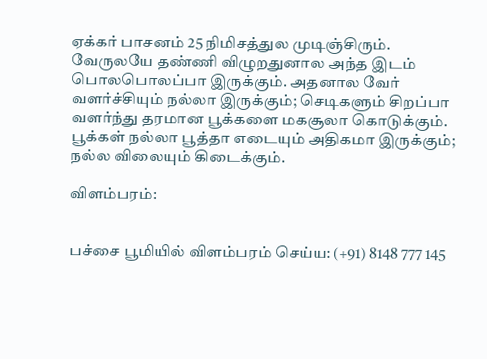ஏக்கர் பாசனம் 25 நிமிசத்துல முடிஞ்சிரும். வேருலயே தண்ணி விழுறதுனால அந்த இடம் பொலபொலப்பா இருக்கும். அதனால வேர் வளர்ச்சியும் நல்லா இருக்கும்; செடிகளும் சிறப்பா வளர்ந்து தரமான பூக்களை மகசூலா கொடுக்கும். பூக்கள் நல்லா பூத்தா எடையும் அதிகமா இருக்கும்; நல்ல விலையும் கிடைக்கும்.

விளம்பரம்:


பச்சை பூமியில் விளம்பரம் செய்ய: (+91) 8148 777 145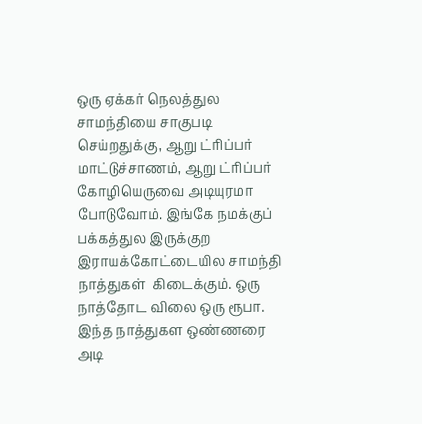ஒரு ஏக்கர் நெலத்துல சாமந்தியை சாகுபடி செய்றதுக்கு, ஆறு ட்ரிப்பர் மாட்டுச்சாணம், ஆறு ட்ரிப்பர் கோழியெருவை அடியுரமா போடுவோம். இங்கே நமக்குப் பக்கத்துல இருக்குற இராயக்கோட்டையில சாமந்தி நாத்துகள்  கிடைக்கும். ஒரு நாத்தோட விலை ஒரு ரூபா. இந்த நாத்துகள ஒண்ணரை அடி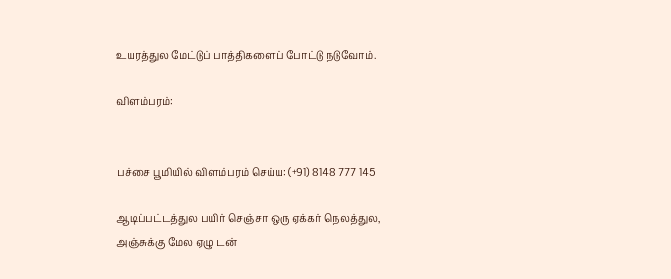உயரத்துல மேட்டுப் பாத்திகளைப் போட்டு நடுவோம்.

விளம்பரம்:


பச்சை பூமியில் விளம்பரம் செய்ய: (+91) 8148 777 145

ஆடிப்பட்டத்துல பயிர் செஞ்சா ஒரு ஏக்கர் நெலத்துல, அஞ்சுக்கு மேல ஏழு டன்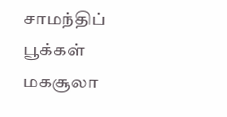சாமந்திப் பூக்கள் மகசூலா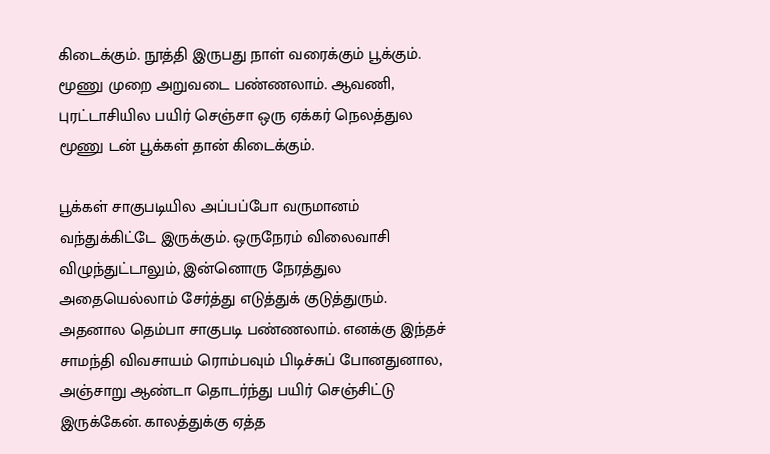கிடைக்கும். நூத்தி இருபது நாள் வரைக்கும் பூக்கும். மூணு முறை அறுவடை பண்ணலாம். ஆவணி, புரட்டாசியில பயிர் செஞ்சா ஒரு ஏக்கர் நெலத்துல மூணு டன் பூக்கள் தான் கிடைக்கும்.

பூக்கள் சாகுபடியில அப்பப்போ வருமானம் வந்துக்கிட்டே இருக்கும். ஒருநேரம் விலைவாசி விழுந்துட்டாலும், இன்னொரு நேரத்துல அதையெல்லாம் சேர்த்து எடுத்துக் குடுத்துரும். அதனால தெம்பா சாகுபடி பண்ணலாம். எனக்கு இந்தச் சாமந்தி விவசாயம் ரொம்பவும் பிடிச்சுப் போனதுனால, அஞ்சாறு ஆண்டா தொடர்ந்து பயிர் செஞ்சிட்டு இருக்கேன். காலத்துக்கு ஏத்த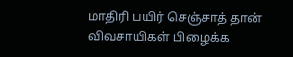மாதிரி பயிர் செஞ்சாத் தான் விவசாயிகள் பிழைக்க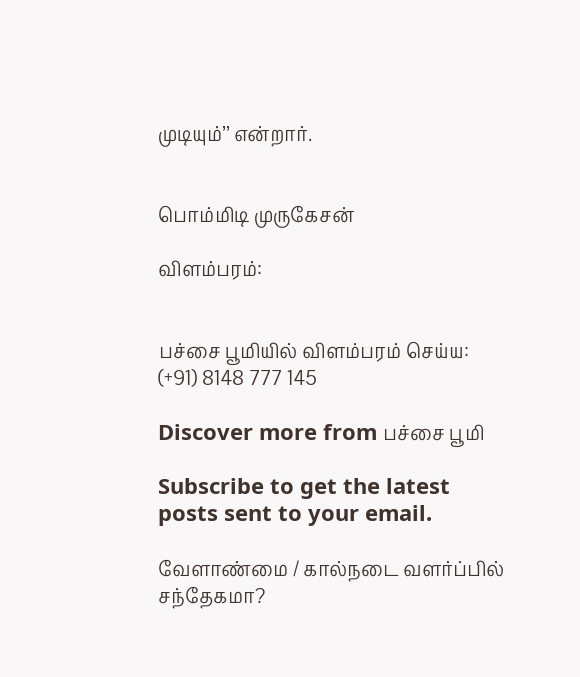முடியும்’’ என்றார்.


பொம்மிடி முருகேசன்

விளம்பரம்:


பச்சை பூமியில் விளம்பரம் செய்ய: (+91) 8148 777 145

Discover more from பச்சை பூமி

Subscribe to get the latest posts sent to your email.

வேளாண்மை / கால்நடை வளர்ப்பில் சந்தேகமா?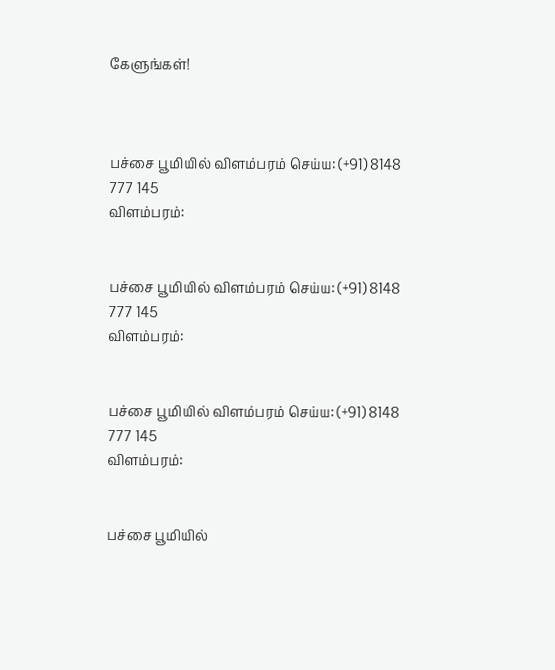கேளுங்கள்!



பச்சை பூமியில் விளம்பரம் செய்ய: (+91) 8148 777 145
விளம்பரம்:


பச்சை பூமியில் விளம்பரம் செய்ய: (+91) 8148 777 145
விளம்பரம்:


பச்சை பூமியில் விளம்பரம் செய்ய: (+91) 8148 777 145
விளம்பரம்:


பச்சை பூமியில்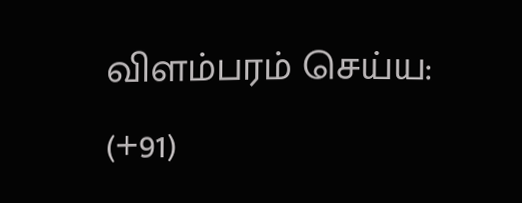விளம்பரம் செய்ய: (+91)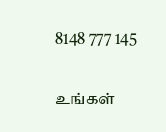8148 777 145

உங்கள்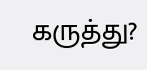கருத்து?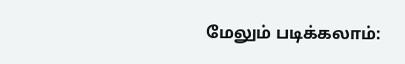மேலும் படிக்கலாம்: